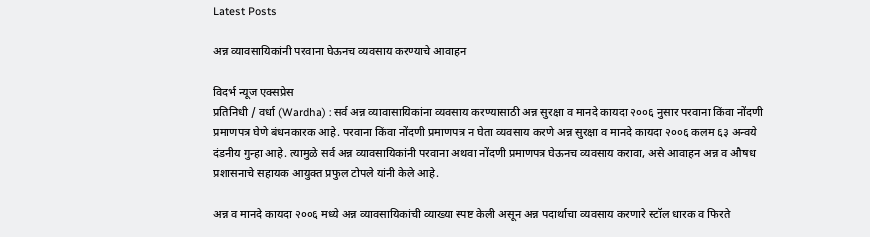Latest Posts

अन्न व्यावसायिकांनी परवाना घेऊनच व्यवसाय करण्याचे आवाहन

विदर्भ न्यूज एक्सप्रेस
प्रतिनिधी / वर्धा (Wardha) : सर्व अन्न व्यावासायिकांना व्यवसाय करण्यासाठी अन्न सुरक्षा व मानदे कायदा २००६ नुसार परवाना किंवा नोंदणी प्रमाणपत्र घेणे बंधनकारक आहे. परवाना किंवा नोंदणी प्रमाणपत्र न घेता व्यवसाय करणे अन्न सुरक्षा व मानदे कायदा २००६ कलम ६३ अन्वये दंडनीय गुन्हा आहे. त्यामुळे सर्व अन्न व्यावसायिकांनी परवाना अथवा नोंदणी प्रमाणपत्र घेऊनच व्यवसाय करावा, असे आवाहन अन्न व औषध प्रशासनाचे सहायक आयुक्त प्रफुल टोपले यांनी केले आहे.

अन्न व मानदे कायदा २००६ मध्ये अन्न व्यावसायिकांची व्याख्या स्पष्ट केली असून अन्न पदार्थाचा व्यवसाय करणारे स्टॉल धारक व फिरते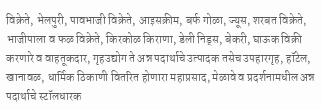विक्रेते, भेलपुरी, पावभाजी विक्रेते, आइसक्रीम, बर्फ गोळा, ज्यूस, शरबत विक्रेते, भाजीपाला व फळ विक्रेते, किरकोळ किराणा, डेली निड्स, बेकरी, घाऊक विक्री करणारे व वाहतूकदार, गृहउद्योग ते अन्न पदार्थाचे उत्पादक तसेच उपहारगृह, हॉटेल, खानावळ, धार्मिक ठिकाणी वितरित होणारा महाप्रसाद, मेळावे व प्रदर्शनामधील अन्न पदार्थाचे स्टॉलधारक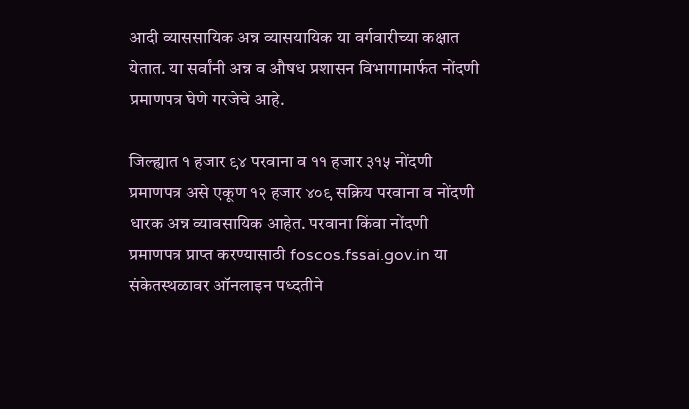आदी व्याससायिक अन्न व्यासयायिक या वर्गवारीच्या कक्षात येतात. या सर्वांनी अन्न व औषध प्रशासन विभागामार्फत नोंदणी प्रमाणपत्र घेणे गरजेचे आहे.

जिल्ह्यात १ हजार ९४ परवाना व ११ हजार ३१५ नोंदणी प्रमाणपत्र असे एकूण १२ हजार ४०९ सक्रिय परवाना व नोंदणी धारक अन्न व्यावसायिक आहेत. परवाना किंवा नोंदणी प्रमाणपत्र प्राप्त करण्यासाठी foscos.fssai.gov.in या संकेतस्थळावर ऑनलाइन पध्दतीने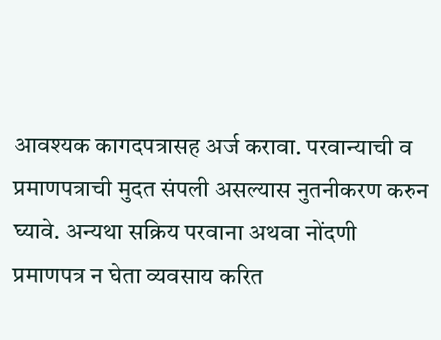आवश्यक कागदपत्रासह अर्ज करावा. परवान्याची व प्रमाणपत्राची मुदत संपली असल्यास नुतनीकरण करुन घ्यावे. अन्यथा सक्रिय परवाना अथवा नोंदणी प्रमाणपत्र न घेता व्यवसाय करित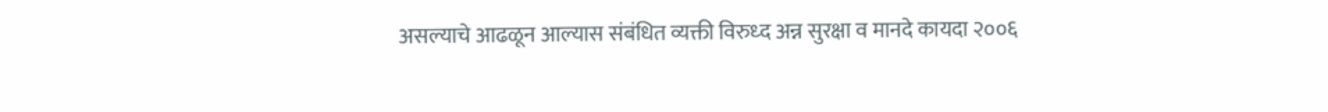असल्याचे आढळून आल्यास संबंधित व्यक्ती विरुध्द अन्न सुरक्षा व मानदे कायदा २००६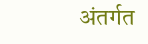अंतर्गत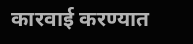कारवाई करण्यात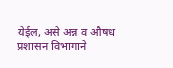येईल, असे अन्न व औषध प्रशासन विभागाने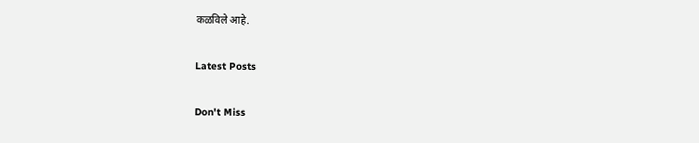कळविले आहे.

Latest Posts

Don't Miss